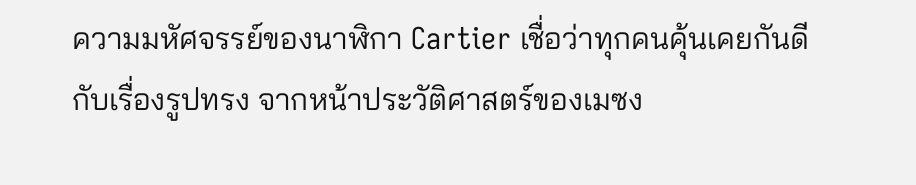ความมหัศจรรย์ของนาฬิกา Cartier เชื่อว่าทุกคนคุ้นเคยกันดีกับเรื่องรูปทรง จากหน้าประวัติศาสตร์ของเมซง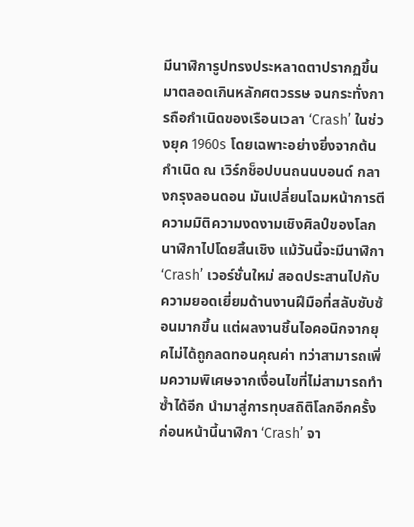มีนาฬิการูปทรงประหลาดตาปรากฏขึ้นมาตลอดเกินหลักศตวรรษ จนกระทั่งการถือกำเนิดของเรือนเวลา ‘Crash’ ในช่วงยุค 1960s โดยเฉพาะอย่างยิ่งจากต้นกำเนิด ณ เวิร์กช็อปบนถนนบอนด์ กลางกรุงลอนดอน มันเปลี่ยนโฉมหน้าการตีความมิติความงดงามเชิงศิลป์ของโลกนาฬิกาไปโดยสิ้นเชิง แม้วันนี้จะมีนาฬิกา ‘Crash’ เวอร์ชั่นใหม่ สอดประสานไปกับความยอดเยี่ยมด้านงานฝีมือที่สลับซับซ้อนมากขึ้น แต่ผลงานชิ้นไอคอนิกจากยุคไม่ได้ถูกลดทอนคุณค่า ทว่าสามารถเพิ่มความพิเศษจากเงื่อนไขที่ไม่สามารถทำซ้ำได้อีก นำมาสู่การทุบสถิติโลกอีกครั้ง
ก่อนหน้านี้นาฬิกา ‘Crash’ จา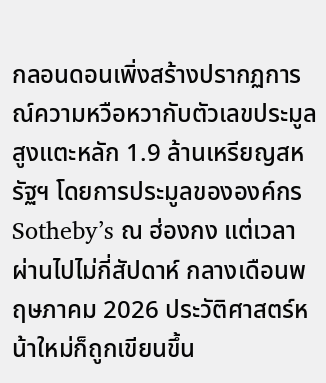กลอนดอนเพิ่งสร้างปรากฏการณ์ความหวือหวากับตัวเลขประมูลสูงแตะหลัก 1.9 ล้านเหรียญสหรัฐฯ โดยการประมูลขององค์กร Sotheby’s ณ ฮ่องกง แต่เวลาผ่านไปไม่กี่สัปดาห์ กลางเดือนพฤษภาคม 2026 ประวัติศาสตร์หน้าใหม่ก็ถูกเขียนขึ้น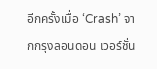อีกครั้งเมื่อ ‘Crash’ จากกรุงลอนดอน เวอร์ชั่น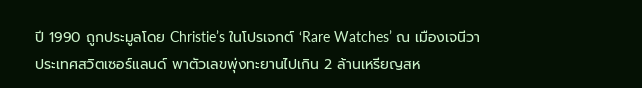ปี 1990 ถูกประมูลโดย Christie’s ในโปรเจกต์ ‘Rare Watches’ ณ เมืองเจนีวา ประเทศสวิตเซอร์แลนด์ พาตัวเลขพุ่งทะยานไปเกิน 2 ล้านเหรียญสห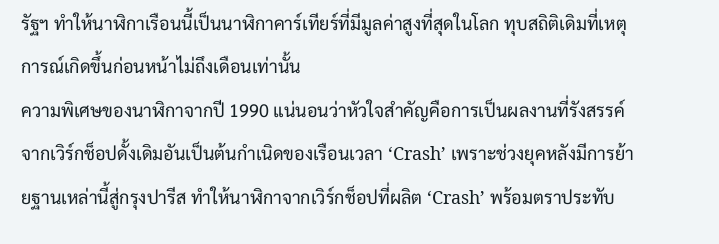รัฐฯ ทำให้นาฬิกาเรือนนี้เป็นนาฬิกาคาร์เทียร์ที่มีมูลค่าสูงที่สุดในโลก ทุบสถิติเดิมที่เหตุการณ์เกิดขึ้นก่อนหน้าไม่ถึงเดือนเท่านั้น
ความพิเศษของนาฬิกาจากปี 1990 แน่นอนว่าหัวใจสำคัญคือการเป็นผลงานที่รังสรรค์จากเวิร์กช็อปดั้งเดิมอันเป็นต้นกำเนิดของเรือนเวลา ‘Crash’ เพราะช่วงยุคหลังมีการย้ายฐานเหล่านี้สู่กรุงปารีส ทำให้นาฬิกาจากเวิร์กช็อปที่ผลิต ‘Crash’ พร้อมตราประทับ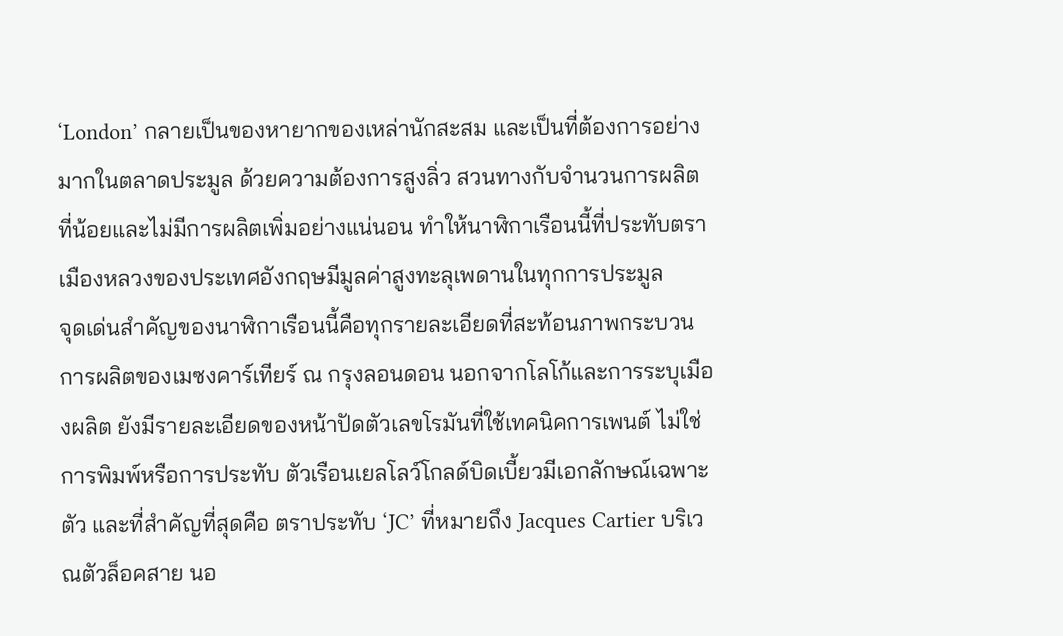‘London’ กลายเป็นของหายากของเหล่านักสะสม และเป็นที่ต้องการอย่างมากในตลาดประมูล ด้วยความต้องการสูงลิ่ว สวนทางกับจำนวนการผลิตที่น้อยและไม่มีการผลิตเพิ่มอย่างแน่นอน ทำให้นาฬิกาเรือนนี้ที่ประทับตราเมืองหลวงของประเทศอังกฤษมีมูลค่าสูงทะลุเพดานในทุกการประมูล
จุดเด่นสำคัญของนาฬิกาเรือนนี้คือทุกรายละเอียดที่สะท้อนภาพกระบวนการผลิตของเมซงคาร์เทียร์ ณ กรุงลอนดอน นอกจากโลโก้และการระบุเมืองผลิต ยังมีรายละเอียดของหน้าปัดตัวเลขโรมันที่ใช้เทคนิคการเพนต์ ไม่ใช่การพิมพ์หรือการประทับ ตัวเรือนเยลโลว์โกลด์บิดเบี้ยวมีเอกลักษณ์เฉพาะตัว และที่สำคัญที่สุดคือ ตราประทับ ‘JC’ ที่หมายถึง Jacques Cartier บริเวณตัวล็อคสาย นอ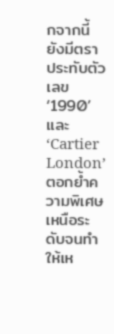กจากนี้ยังมีตราประทับตัวเลข ‘1990’ และ ‘Cartier London’ ตอกย้ำความพิเศษเหนือระดับจนทำให้เห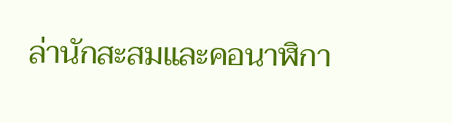ล่านักสะสมและคอนาฬิกา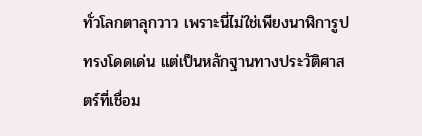ทั่วโลกตาลุกวาว เพราะนี่ไม่ใช่เพียงนาฬิการูปทรงโดดเด่น แต่เป็นหลักฐานทางประวัติศาสตร์ที่เชื่อม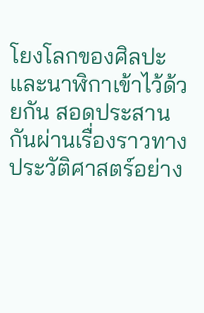โยงโลกของศิลปะและนาฬิกาเข้าไว้ด้วยกัน สอดประสานกันผ่านเรื่องราวทางประวัติศาสตร์อย่าง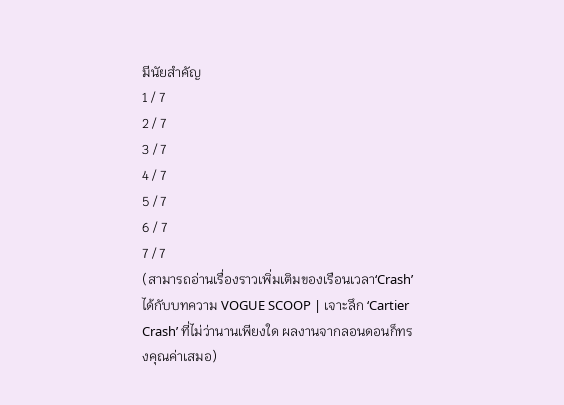มีนัยสำคัญ
1 / 7
2 / 7
3 / 7
4 / 7
5 / 7
6 / 7
7 / 7
(สามารถอ่านเรื่องราวเพิ่มเติมของเรือนเวลา‘Crash’ ได้กับบทความ VOGUE SCOOP | เจาะลึก ‘Cartier Crash’ ที่ไม่ว่านานเพียงใด ผลงานจากลอนดอนก็ทรงคุณค่าเสมอ)